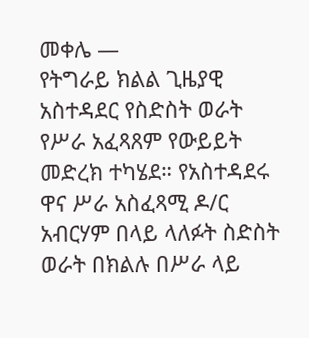መቀሌ —
የትግራይ ክልል ጊዜያዊ አስተዳደር የስድስት ወራት የሥራ አፈጻጸም የውይይት መድረክ ተካሄደ። የአስተዳደሩ ዋና ሥራ አስፈጻሚ ዶ/ር አብርሃም በላይ ላለፉት ስድስት ወራት በክልሉ በሥራ ላይ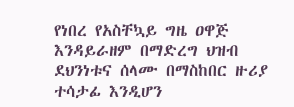የነበረ የአስቸኳይ ግዜ ዐዋጅ እንዳይራዘም በማድረግ ህዝብ ደህንነቱና ሰላሙ በማስከበር ዙሪያ ተሳታፊ እንዲሆን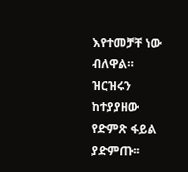እየተመቻቸ ነው ብለዋል።
ዝርዝሩን ከተያያዘው የድምጽ ፋይል ያድምጡ፡፡